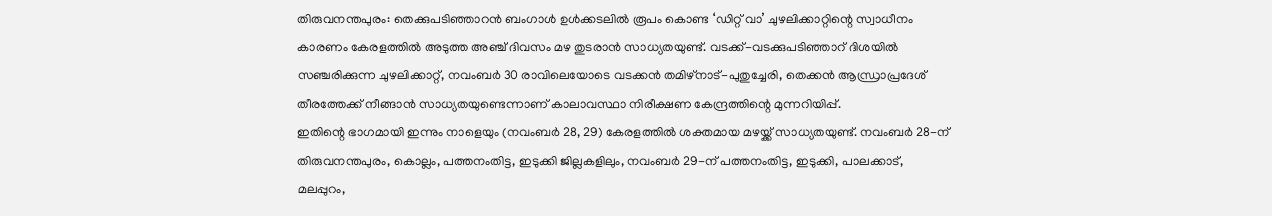തിരുവനന്തപുരം: തെക്കുപടിഞ്ഞാറൻ ബംഗാൾ ഉൾക്കടലിൽ രൂപം കൊണ്ട ‘ഡിറ്റ് വാ’ ചുഴലിക്കാറ്റിന്റെ സ്വാധീനം കാരണം കേരളത്തിൽ അടുത്ത അഞ്ച് ദിവസം മഴ തുടരാൻ സാധ്യതയുണ്ട്. വടക്ക്-വടക്കുപടിഞ്ഞാറ് ദിശയിൽ സഞ്ചരിക്കുന്ന ചുഴലിക്കാറ്റ്, നവംബർ 30 രാവിലെയോടെ വടക്കൻ തമിഴ്നാട്-പുതുച്ചേരി, തെക്കൻ ആന്ധ്രാപ്രദേശ് തീരത്തേക്ക് നീങ്ങാൻ സാധ്യതയുണ്ടെന്നാണ് കാലാവസ്ഥാ നിരീക്ഷണ കേന്ദ്രത്തിന്റെ മുന്നറിയിപ്പ്.
ഇതിന്റെ ഭാഗമായി ഇന്നും നാളെയും (നവംബർ 28, 29) കേരളത്തിൽ ശക്തമായ മഴയ്ക്ക് സാധ്യതയുണ്ട്. നവംബർ 28-ന് തിരുവനന്തപുരം, കൊല്ലം, പത്തനംതിട്ട, ഇടുക്കി ജില്ലകളിലും, നവംബർ 29-ന് പത്തനംതിട്ട, ഇടുക്കി, പാലക്കാട്, മലപ്പുറം,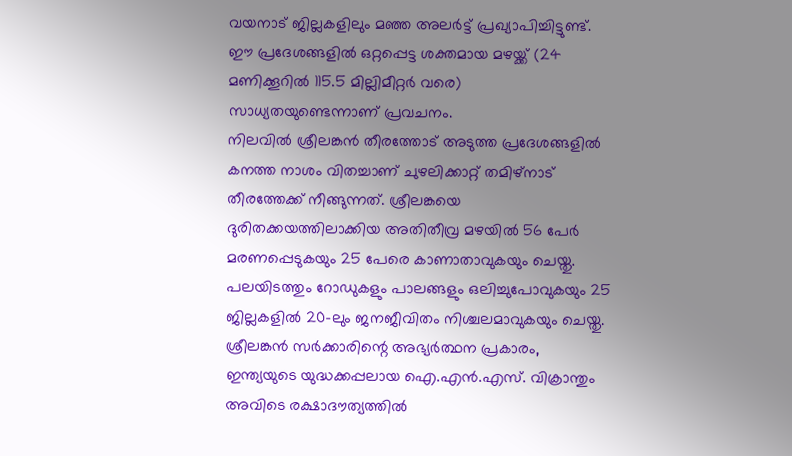വയനാട് ജില്ലകളിലും മഞ്ഞ അലർട്ട് പ്രഖ്യാപിച്ചിട്ടുണ്ട്. ഈ പ്രദേശങ്ങളിൽ ഒറ്റപ്പെട്ട ശക്തമായ മഴയ്ക്ക് (24 മണിക്കൂറിൽ 115.5 മില്ലിമീറ്റർ വരെ) സാധ്യതയുണ്ടെന്നാണ് പ്രവചനം.
നിലവിൽ ശ്രീലങ്കൻ തീരത്തോട് അടുത്ത പ്രദേശങ്ങളിൽ കനത്ത നാശം വിതച്ചാണ് ചുഴലിക്കാറ്റ് തമിഴ്നാട് തീരത്തേക്ക് നീങ്ങുന്നത്. ശ്രീലങ്കയെ ദുരിതക്കയത്തിലാക്കിയ അതിതീവ്ര മഴയിൽ 56 പേർ മരണപ്പെടുകയും 25 പേരെ കാണാതാവുകയും ചെയ്തു. പലയിടത്തും റോഡുകളും പാലങ്ങളും ഒലിച്ചുപോവുകയും 25 ജില്ലകളിൽ 20-ലും ജനജീവിതം നിശ്ചലമാവുകയും ചെയ്തു. ശ്രീലങ്കൻ സർക്കാരിന്റെ അഭ്യർത്ഥന പ്രകാരം, ഇന്ത്യയുടെ യുദ്ധക്കപ്പലായ ഐ.എൻ.എസ്. വിക്രാന്തും അവിടെ രക്ഷാദൗത്യത്തിൽ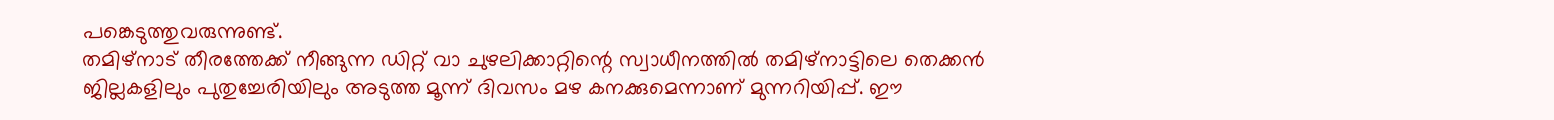പങ്കെടുത്തുവരുന്നുണ്ട്.
തമിഴ്നാട് തീരത്തേക്ക് നീങ്ങുന്ന ഡിറ്റ് വാ ചുഴലിക്കാറ്റിന്റെ സ്വാധീനത്തിൽ തമിഴ്നാട്ടിലെ തെക്കൻ ജില്ലകളിലും പുതുച്ചേരിയിലും അടുത്ത മൂന്ന് ദിവസം മഴ കനക്കുമെന്നാണ് മുന്നറിയിപ്പ്. ഈ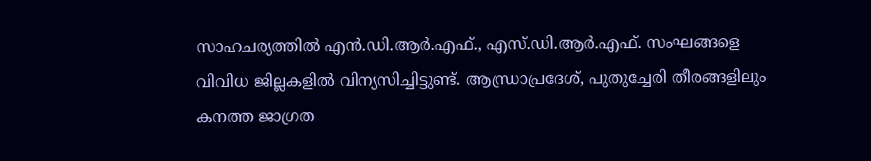സാഹചര്യത്തിൽ എൻ.ഡി.ആർ.എഫ്., എസ്.ഡി.ആർ.എഫ്. സംഘങ്ങളെ വിവിധ ജില്ലകളിൽ വിന്യസിച്ചിട്ടുണ്ട്. ആന്ധ്രാപ്രദേശ്, പുതുച്ചേരി തീരങ്ങളിലും കനത്ത ജാഗ്രത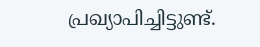പ്രഖ്യാപിച്ചിട്ടുണ്ട്.